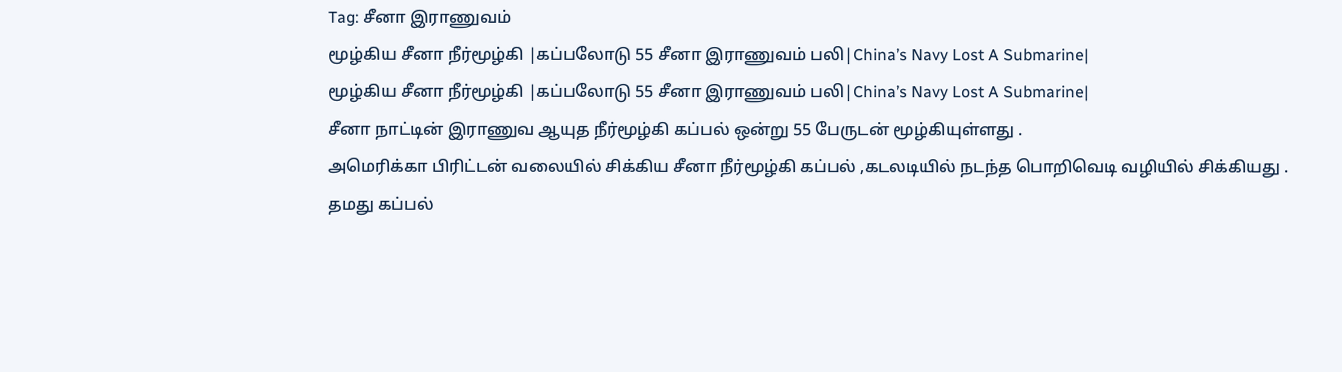Tag: சீனா இராணுவம்
மூழ்கிய சீனா நீர்மூழ்கி |கப்பலோடு 55 சீனா இராணுவம் பலி|China’s Navy Lost A Submarine|
மூழ்கிய சீனா நீர்மூழ்கி |கப்பலோடு 55 சீனா இராணுவம் பலி|China’s Navy Lost A Submarine|
சீனா நாட்டின் இராணுவ ஆயுத நீர்மூழ்கி கப்பல் ஒன்று 55 பேருடன் மூழ்கியுள்ளது .
அமெரிக்கா பிரிட்டன் வலையில் சிக்கிய சீனா நீர்மூழ்கி கப்பல் ,கடலடியில் நடந்த பொறிவெடி வழியில் சிக்கியது .
தமது கப்பல்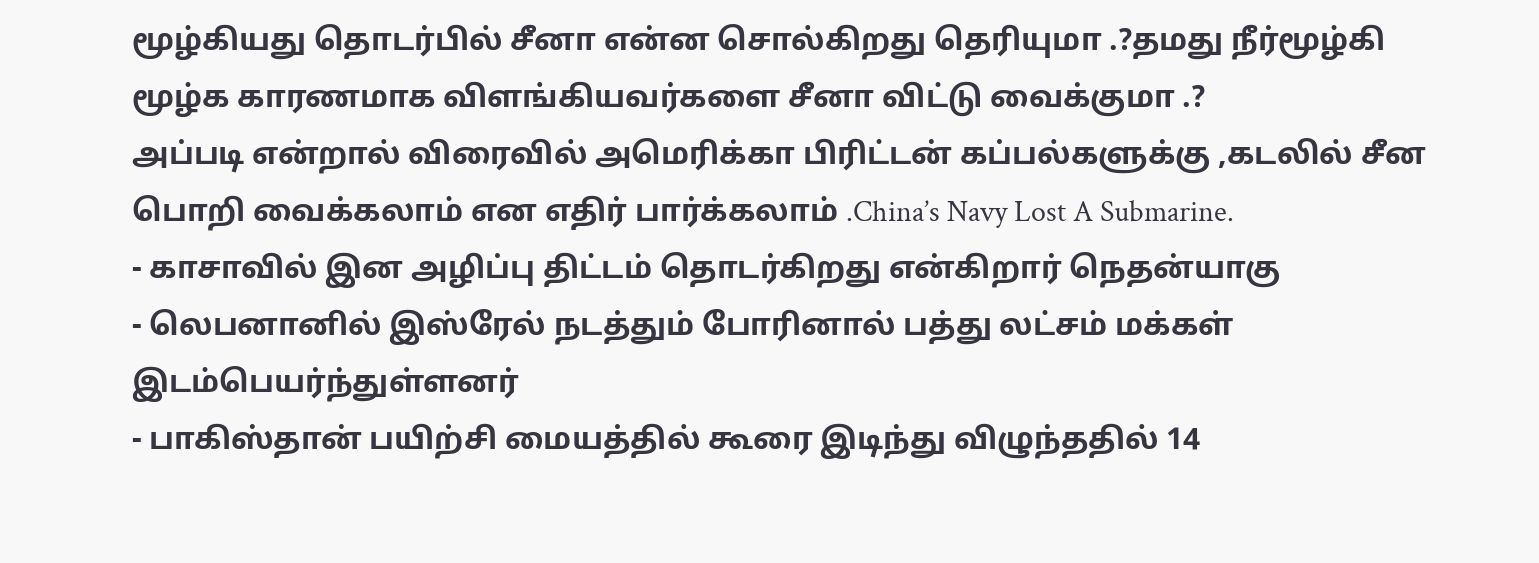மூழ்கியது தொடர்பில் சீனா என்ன சொல்கிறது தெரியுமா .?தமது நீர்மூழ்கி மூழ்க காரணமாக விளங்கியவர்களை சீனா விட்டு வைக்குமா .?
அப்படி என்றால் விரைவில் அமெரிக்கா பிரிட்டன் கப்பல்களுக்கு ,கடலில் சீன பொறி வைக்கலாம் என எதிர் பார்க்கலாம் .China’s Navy Lost A Submarine.
- காசாவில் இன அழிப்பு திட்டம் தொடர்கிறது என்கிறார் நெதன்யாகு
- லெபனானில் இஸ்ரேல் நடத்தும் போரினால் பத்து லட்சம் மக்கள் இடம்பெயர்ந்துள்ளனர்
- பாகிஸ்தான் பயிற்சி மையத்தில் கூரை இடிந்து விழுந்ததில் 14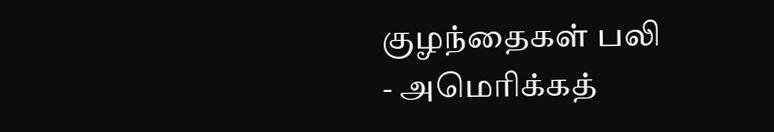குழந்தைகள் பலி
- அமெரிக்கத்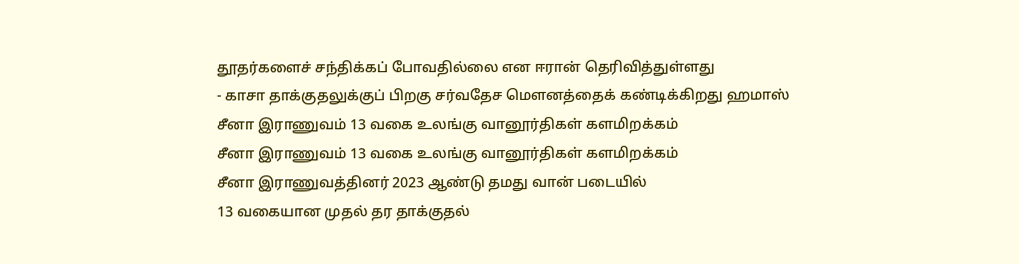தூதர்களைச் சந்திக்கப் போவதில்லை என ஈரான் தெரிவித்துள்ளது
- காசா தாக்குதலுக்குப் பிறகு சர்வதேச மௌனத்தைக் கண்டிக்கிறது ஹமாஸ்
சீனா இராணுவம் 13 வகை உலங்கு வானூர்திகள் களமிறக்கம்
சீனா இராணுவம் 13 வகை உலங்கு வானூர்திகள் களமிறக்கம்
சீனா இராணுவத்தினர் 2023 ஆண்டு தமது வான் படையில்
13 வகையான முதல் தர தாக்குதல்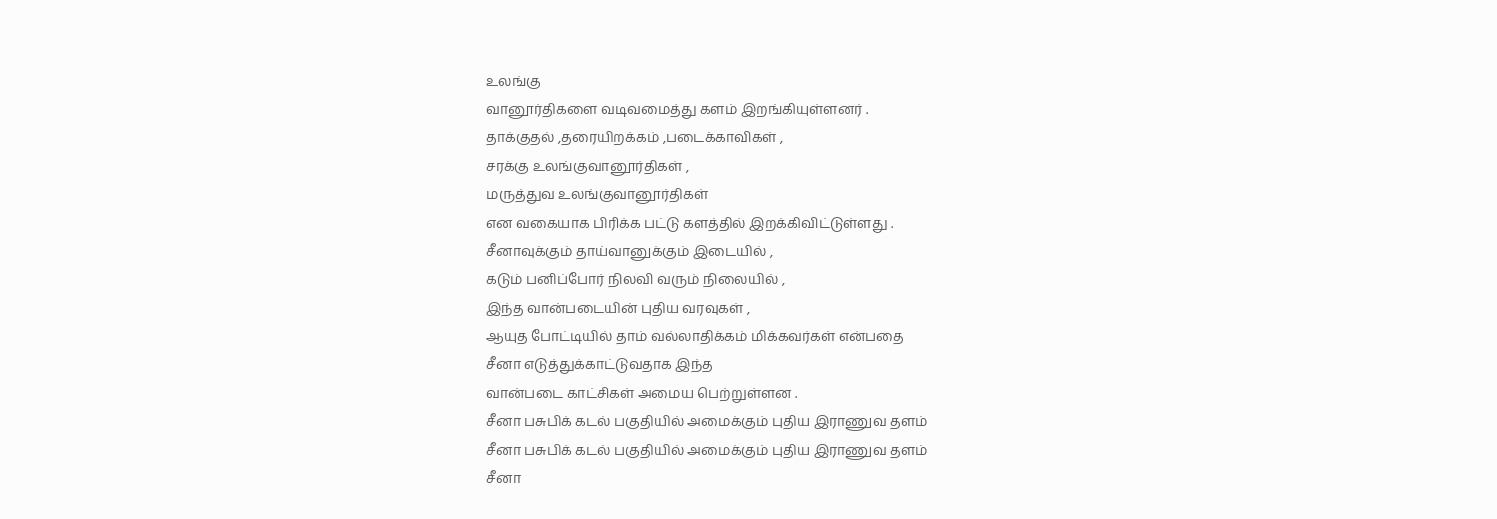உலங்கு
வானூர்திகளை வடிவமைத்து களம் இறங்கியுள்ளனர் .
தாக்குதல் ,தரையிறக்கம் ,படைக்காவிகள் ,
சரக்கு உலங்குவானூர்திகள் ,
மருத்துவ உலங்குவானூர்திகள்
என வகையாக பிரிக்க பட்டு களத்தில் இறக்கிவிட்டுள்ளது .
சீனாவுக்கும் தாய்வானுக்கும் இடையில் ,
கடும் பனிப்போர் நிலவி வரும் நிலையில் ,
இந்த வான்படையின் புதிய வரவுகள் ,
ஆயுத போட்டியில் தாம் வல்லாதிக்கம் மிக்கவர்கள் என்பதை
சீனா எடுத்துக்காட்டுவதாக இந்த
வான்படை காட்சிகள் அமைய பெற்றுள்ளன .
சீனா பசுபிக் கடல் பகுதியில் அமைக்கும் புதிய இராணுவ தளம்
சீனா பசுபிக் கடல் பகுதியில் அமைக்கும் புதிய இராணுவ தளம்
சீனா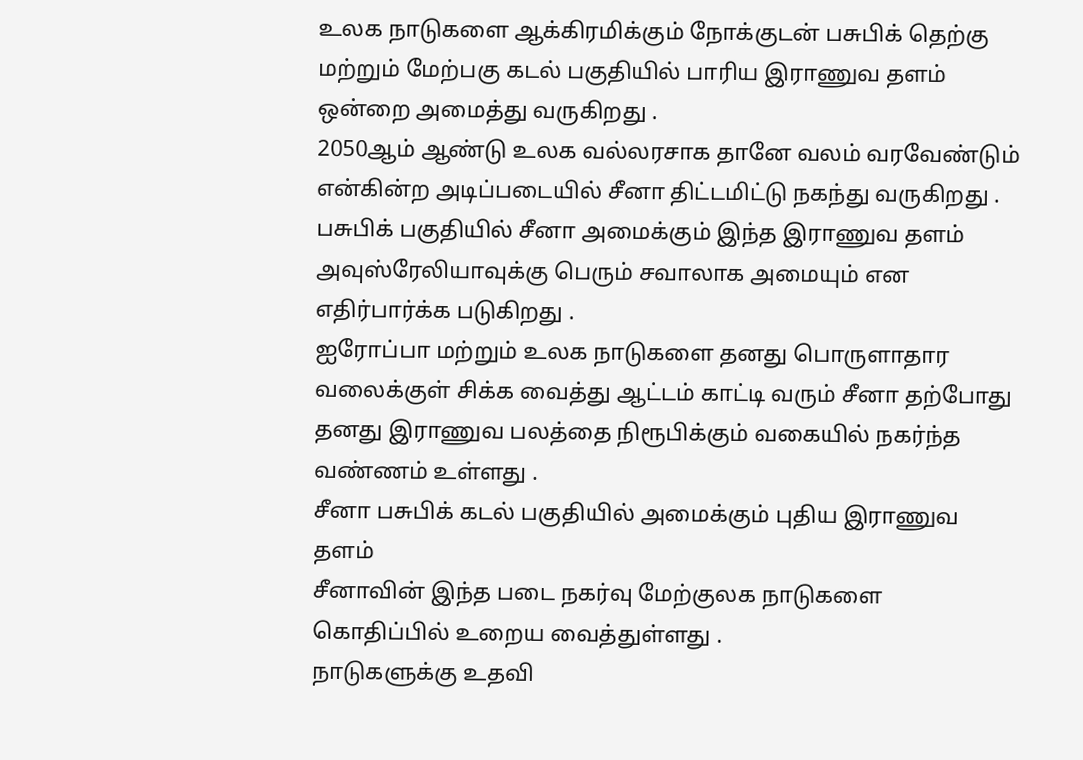உலக நாடுகளை ஆக்கிரமிக்கும் நோக்குடன் பசுபிக் தெற்கு மற்றும் மேற்பகு கடல் பகுதியில் பாரிய இராணுவ தளம் ஒன்றை அமைத்து வருகிறது .
2050ஆம் ஆண்டு உலக வல்லரசாக தானே வலம் வரவேண்டும் என்கின்ற அடிப்படையில் சீனா திட்டமிட்டு நகந்து வருகிறது .
பசுபிக் பகுதியில் சீனா அமைக்கும் இந்த இராணுவ தளம் அவுஸ்ரேலியாவுக்கு பெரும் சவாலாக அமையும் என எதிர்பார்க்க படுகிறது .
ஐரோப்பா மற்றும் உலக நாடுகளை தனது பொருளாதார வலைக்குள் சிக்க வைத்து ஆட்டம் காட்டி வரும் சீனா தற்போது தனது இராணுவ பலத்தை நிரூபிக்கும் வகையில் நகர்ந்த வண்ணம் உள்ளது .
சீனா பசுபிக் கடல் பகுதியில் அமைக்கும் புதிய இராணுவ தளம்
சீனாவின் இந்த படை நகர்வு மேற்குலக நாடுகளை கொதிப்பில் உறைய வைத்துள்ளது .
நாடுகளுக்கு உதவி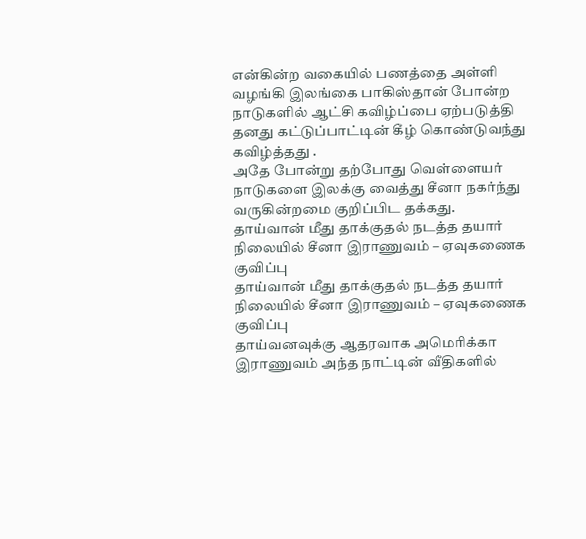என்கின்ற வகையில் பணத்தை அள்ளி வழங்கி இலங்கை பாகிஸ்தான் போன்ற நாடுகளில் ஆட்சி கவிழ்ப்பை ஏற்படுத்தி தனது கட்டுப்பாட்டின் கீழ் கொண்டுவந்து கவிழ்த்தது .
அதே போன்று தற்போது வெள்ளையர் நாடுகளை இலக்கு வைத்து சீனா நகர்ந்து வருகின்றமை குறிப்பிட தக்கது.
தாய்வான் மீது தாக்குதல் நடத்த தயார் நிலையில் சீனா இராணுவம் – ஏவுகணைக குவிப்பு
தாய்வான் மீது தாக்குதல் நடத்த தயார் நிலையில் சீனா இராணுவம் – ஏவுகணைக குவிப்பு
தாய்வனவுக்கு ஆதரவாக அமெரிக்கா இராணுவம் அந்த நாட்டின் வீதிகளில்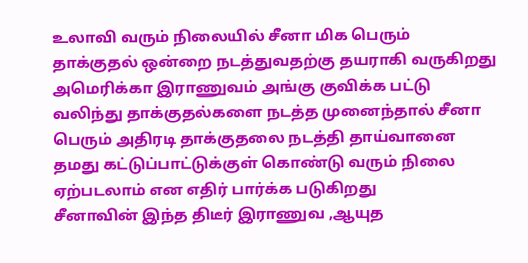உலாவி வரும் நிலையில் சீனா மிக பெரும் தாக்குதல் ஒன்றை நடத்துவதற்கு தயராகி வருகிறது
அமெரிக்கா இராணுவம் அங்கு குவிக்க பட்டு வலிந்து தாக்குதல்களை நடத்த முனைந்தால் சீனா
பெரும் அதிரடி தாக்குதலை நடத்தி தாய்வானை தமது கட்டுப்பாட்டுக்குள் கொண்டு வரும் நிலை ஏற்படலாம் என எதிர் பார்க்க படுகிறது
சீனாவின் இந்த திடீர் இராணுவ ,ஆயுத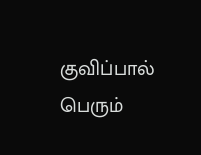குவிப்பால் பெரும்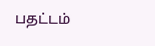பதட்டம்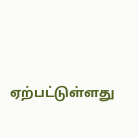ஏற்பட்டுள்ளது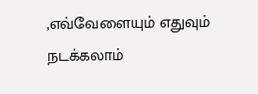,எவ்வேளையும் எதுவும் நடக்கலாம்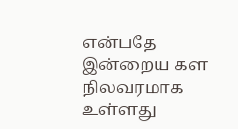என்பதே இன்றைய கள நிலவரமாக உள்ளது